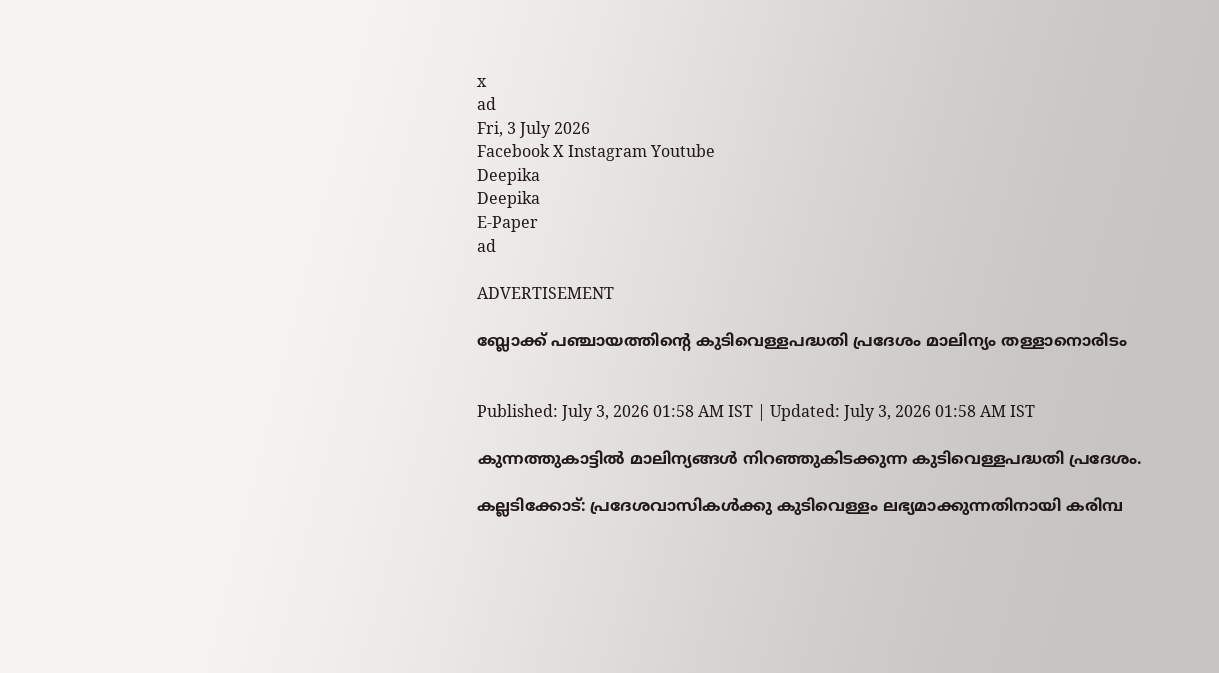x
ad
Fri, 3 July 2026
Facebook X Instagram Youtube
Deepika
Deepika
E-Paper
ad

ADVERTISEMENT

ബ്ലോക്ക് പഞ്ചായത്തിന്‍റെ കുടിവെള്ളപദ്ധതി പ്രദേശം മാലിന്യം തള്ളാനൊരിടം


Published: July 3, 2026 01:58 AM IST | Updated: July 3, 2026 01:58 AM IST

കുന്നത്തുകാട്ടിൽ മാലിന്യങ്ങൾ നിറഞ്ഞുകിടക്കുന്ന കുടിവെള്ളപദ്ധതി പ്രദേശം.

കല്ലടിക്കോട്: പ്രദേശവാസികൾക്കു കുടിവെള്ളം ലഭ്യമാക്കുന്നതിനായി കരിമ്പ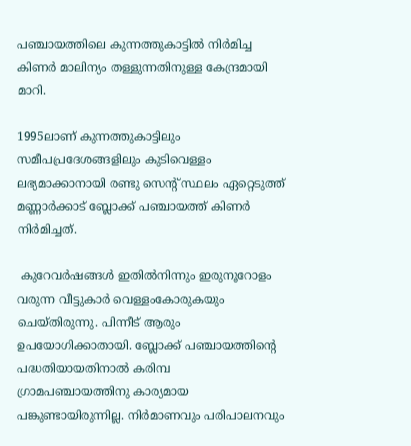പഞ്ചായത്തിലെ കുന്നത്തുകാട്ടിൽ നിർമിച്ച കിണർ മാലിന്യം തള്ളുന്നതിനുള്ള കേന്ദ്രമായി മാറി.

1995ലാണ്‌ കുന്നത്തുകാട്ടിലും സമീപപ്രദേശങ്ങളിലും കുടിവെള്ളം ലഭ്യമാക്കാനായി രണ്ടു സെന്‍റ് സ്ഥലം ഏറ്റെടുത്ത് മണ്ണാർക്കാട് ബ്ലോക്ക് പഞ്ചായത്ത് കിണർ നിർമിച്ചത്.

 കുറേവർഷങ്ങൾ ഇതിൽനിന്നും ഇരുനൂറോളം വരുന്ന വീട്ടുകാർ വെള്ളംകോരുകയും ചെയ്തിരുന്നു. പിന്നീട് ആരും ഉപയോഗിക്കാതായി. ബ്ലോക്ക് പഞ്ചായത്തിന്‍റെ പദ്ധതിയായതിനാൽ കരിമ്പ ഗ്രാമപഞ്ചായത്തിനു കാര്യമായ പങ്കുണ്ടായിരുന്നില്ല. നിർമാണവും പരിപാലനവും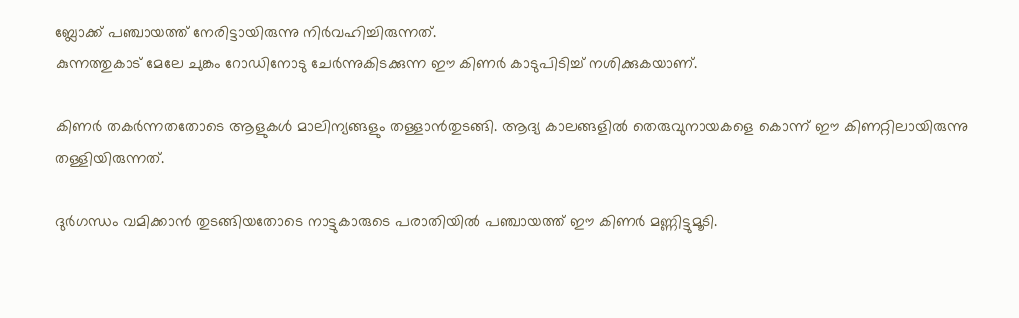ബ്ലോക്ക് പഞ്ചായത്ത് നേരിട്ടായിരുന്നു നിർവഹിച്ചിരുന്നത്.
കുന്നത്തുകാട് മേലേ ചുങ്കം റോഡിനോടു ചേർന്നുകിടക്കുന്ന ഈ കിണർ കാടുപിടിച്ച് നശിക്കുകയാണ്.

കിണർ തകർന്നതതോടെ ആളുകൾ മാലിന്യങ്ങളും തള്ളാൻതുടങ്ങി. ആദ്യ കാലങ്ങളിൽ തെരുവുനായകളെ കൊന്ന് ഈ കിണറ്റിലായിരുന്നു തള്ളിയിരുന്നത്.

ദുർഗന്ധം വമിക്കാൻ തുടങ്ങിയതോടെ നാട്ടുകാരുടെ പരാതിയിൽ പഞ്ചായത്ത് ഈ കിണർ മണ്ണിട്ടുമൂടി.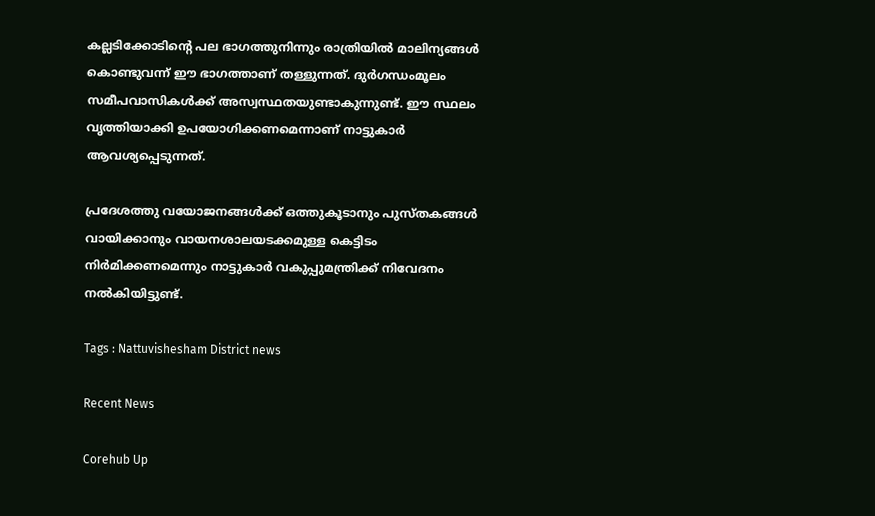കല്ലടിക്കോടിന്‍റെ പല ഭാഗത്തുനിന്നും രാത്രിയിൽ മാലിന്യങ്ങൾ കൊണ്ടുവന്ന് ഈ ഭാഗത്താണ്‌ തള്ളുന്നത്. ദുർഗന്ധംമൂലം സമീപവാസികൾക്ക് അസ്വസ്ഥതയുണ്ടാകുന്നുണ്ട്. ഈ സ്ഥലം വൃത്തിയാക്കി ഉപയോഗിക്കണമെന്നാണ് നാട്ടുകാർ ആവശ്യപ്പെടുന്നത്.

പ്രദേശത്തു വയോജനങ്ങൾക്ക് ഒത്തുകൂടാനും പുസ്തകങ്ങൾ വായിക്കാനും വായനശാലയടക്കമുള്ള കെട്ടിടം നിർമിക്കണമെന്നും നാട്ടുകാർ വകുപ്പുമന്ത്രിക്ക് നിവേദനം നൽകിയിട്ടുണ്ട്.

Tags : Nattuvishesham District news

Recent News

Corehub Up